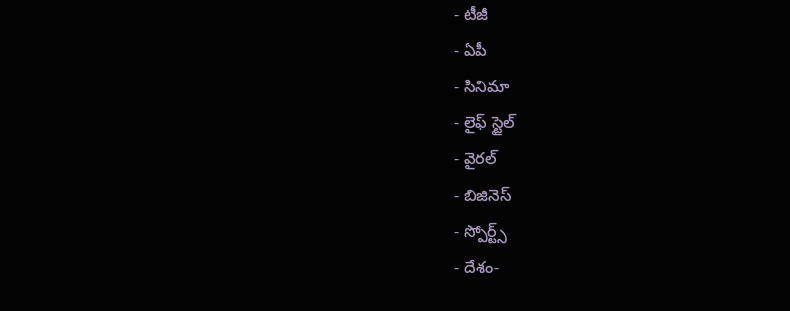- టీజీ
- ఏపీ
- సినిమా
- లైఫ్ స్టైల్
- వైరల్
- బిజినెస్
- స్పోర్ట్స్
- దేశం-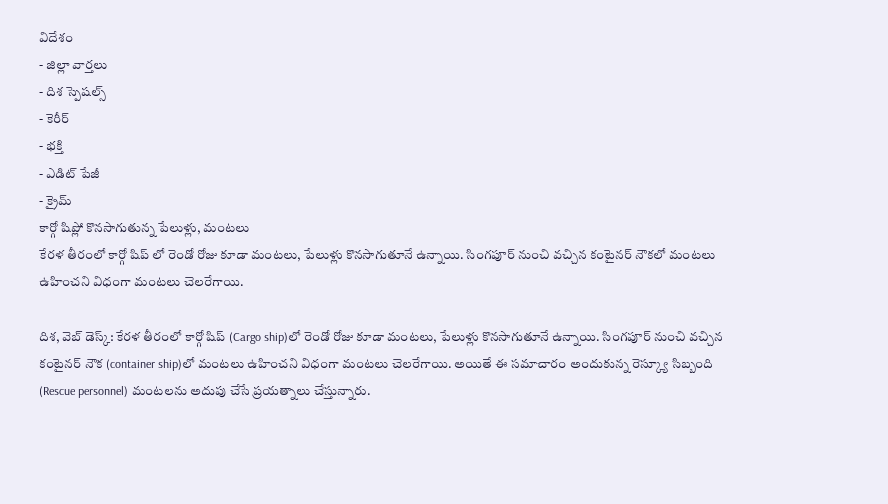విదేశం
- జిల్లా వార్తలు
- దిశ స్పెషల్స్
- కెరీర్
- భక్తి
- ఎడిట్ పేజీ
- క్రైమ్
కార్గో షిప్లో కొనసాగుతున్న పేలుళ్లు, మంటలు
కేరళ తీరంలో కార్గో షిప్ లో రెండో రోజు కూడా మంటలు, పేలుళ్లు కొనసాగుతూనే ఉన్నాయి. సింగపూర్ నుంచి వచ్చిన కంటైనర్ నౌకలో మంటలు ఉహించని విధంగా మంటలు చెలరేగాయి.

దిశ, వెబ్ డెస్క్: కేరళ తీరంలో కార్గో షిప్ (Cargo ship)లో రెండో రోజు కూడా మంటలు, పేలుళ్లు కొనసాగుతూనే ఉన్నాయి. సింగపూర్ నుంచి వచ్చిన కంటైనర్ నౌక (container ship)లో మంటలు ఉహించని విధంగా మంటలు చెలరేగాయి. అయితే ఈ సమాచారం అందుకున్న రెస్క్యూ సిబ్బంది (Rescue personnel) మంటలను అదుపు చేసే ప్రయత్నాలు చేస్తున్నారు.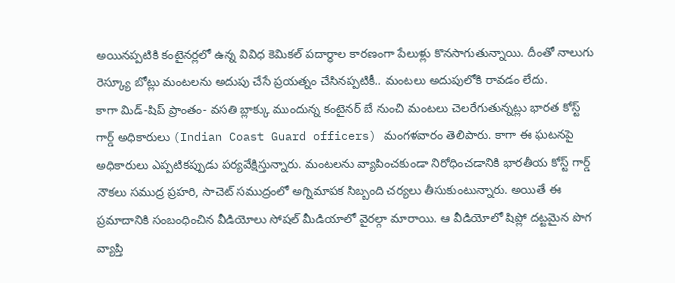అయినప్పటికి కంటైనర్లలో ఉన్న వివిధ కెమికల్ పదార్థాల కారణంగా పేలుళ్లు కొనసాగుతున్నాయి. దీంతో నాలుగు రెస్క్యూ బోట్లు మంటలను అదుపు చేసే ప్రయత్నం చేసినప్పటికీ.. మంటలు అదుపులోకి రావడం లేదు.
కాగా మిడ్-షిప్ ప్రాంతం- వసతి బ్లాక్కు ముందున్న కంటైనర్ బే నుంచి మంటలు చెలరేగుతున్నట్లు భారత కోస్ట్ గార్డ్ అధికారులు (Indian Coast Guard officers) మంగళవారం తెలిపారు. కాగా ఈ ఘటనపై అధికారులు ఎప్పటికప్పుడు పర్యవేక్షిస్తున్నారు. మంటలను వ్యాపించకుండా నిరోధించడానికి భారతీయ కోస్ట్ గార్డ్ నౌకలు సముద్ర ప్రహరి, సాచెట్ సముద్రంలో అగ్నిమాపక సిబ్బంది చర్యలు తీసుకుంటున్నారు. అయితే ఈ ప్రమాదానికి సంబంధించిన వీడియోలు సోషల్ మీడియాలో వైరల్గా మారాయి. ఆ వీడియోలో షిప్లో దట్టమైన పొగ వ్యాప్తి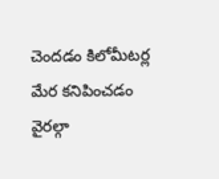చెందడం కిలోమీటర్ల మేర కనిపించడం వైరల్గా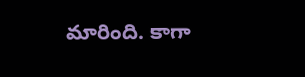మారింది. కాగా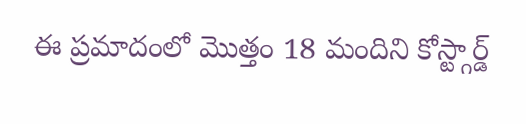ఈ ప్రమాదంలో మొత్తం 18 మందిని కోస్ట్గార్డ్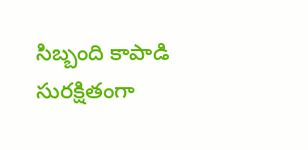సిబ్బంది కాపాడి సురక్షితంగా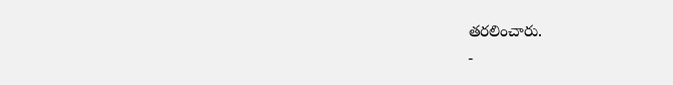తరలించారు.
-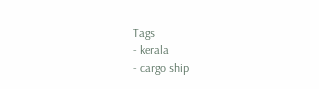Tags
- kerala
- cargo ship